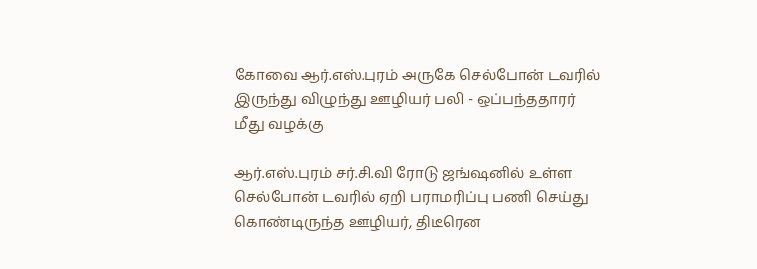கோவை ஆர்.எஸ்.புரம் அருகே செல்போன் டவரில் இருந்து விழுந்து ஊழியர் பலி - ஒப்பந்ததாரர் மீது வழக்கு

ஆர்.எஸ்.புரம் சர்.சி.வி ரோடு ஜங்ஷனில் உள்ள செல்போன் டவரில் ஏறி பராமரிப்பு பணி செய்து கொண்டிருந்த ஊழியர், திடீரென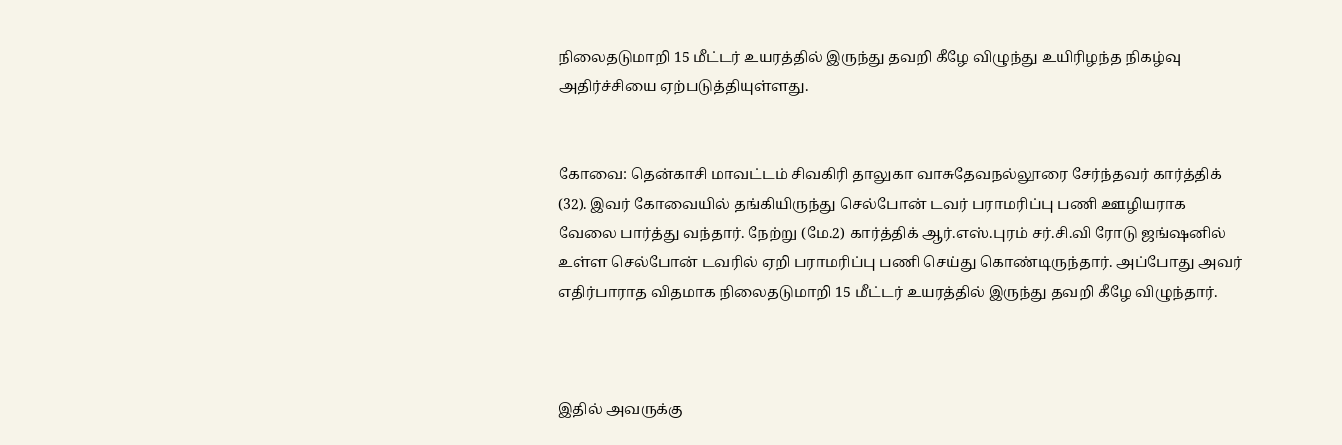நிலைதடுமாறி 15 மீட்டர் உயரத்தில் இருந்து தவறி கீழே விழுந்து உயிரிழந்த நிகழ்வு அதிர்ச்சியை ஏற்படுத்தியுள்ளது.


கோவை: தென்காசி மாவட்டம் சிவகிரி தாலுகா வாசுதேவநல்லூரை சேர்ந்தவர் கார்த்திக் (32). இவர் கோவையில் தங்கியிருந்து செல்போன் டவர் பராமரிப்பு பணி ஊழியராக வேலை பார்த்து வந்தார். நேற்று (மே.2) கார்த்திக் ஆர்.எஸ்.புரம் சர்.சி.வி ரோடு ஜங்ஷனில் உள்ள செல்போன் டவரில் ஏறி பராமரிப்பு பணி செய்து கொண்டிருந்தார். அப்போது அவர் எதிர்பாராத விதமாக நிலைதடுமாறி 15 மீட்டர் உயரத்தில் இருந்து தவறி கீழே விழுந்தார்.



இதில் அவருக்கு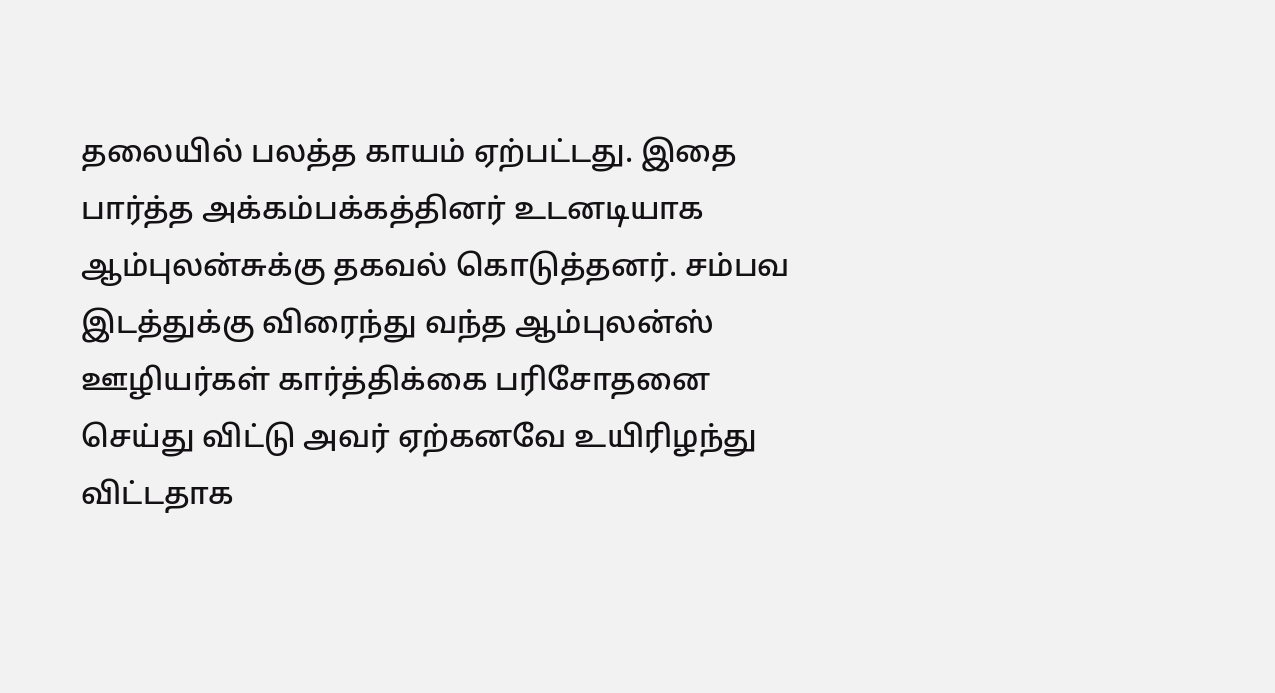தலையில் பலத்த காயம் ஏற்பட்டது. இதை பார்த்த அக்கம்பக்கத்தினர் உடனடியாக ஆம்புலன்சுக்கு தகவல் கொடுத்தனர். சம்பவ இடத்துக்கு விரைந்து வந்த ஆம்புலன்ஸ் ஊழியர்கள் கார்த்திக்கை பரிசோதனை செய்து விட்டு அவர் ஏற்கனவே உயிரிழந்து விட்டதாக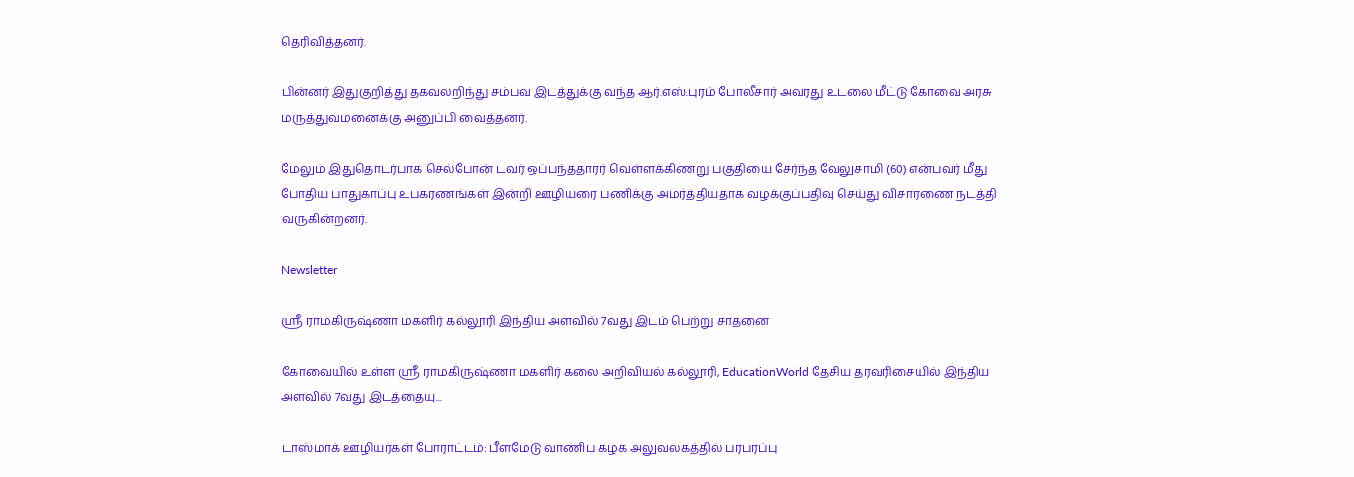தெரிவித்தனர்.

பின்னர் இதுகுறித்து தகவலறிந்து சம்பவ இடத்துக்கு வந்த ஆர்.எஸ்.புரம் போலீசார் அவரது உடலை மீட்டு கோவை அரசு மருத்துவமனைக்கு அனுப்பி வைத்தனர்.

மேலும் இதுதொடர்பாக செல்போன் டவர் ஒப்பந்ததாரர் வெள்ளக்கிணறு பகுதியை சேர்ந்த வேலுசாமி (60) என்பவர் மீது போதிய பாதுகாப்பு உபகரணங்கள் இன்றி ஊழியரை பணிக்கு அமர்த்தியதாக வழக்குப்பதிவு செய்து விசாரணை நடத்தி வருகின்றனர்.

Newsletter

ஸ்ரீ ராமகிருஷ்ணா மகளிர் கல்லூரி இந்திய அளவில் 7வது இடம் பெற்று சாதனை

கோவையில் உள்ள ஸ்ரீ ராமகிருஷ்ணா மகளிர் கலை அறிவியல் கல்லூரி, EducationWorld தேசிய தரவரிசையில் இந்திய அளவில் 7வது இடத்தையு...

டாஸ்மாக் ஊழியர்கள் போராட்டம்: பீளமேடு வாணிப கழக அலுவலகத்தில் பரபரப்பு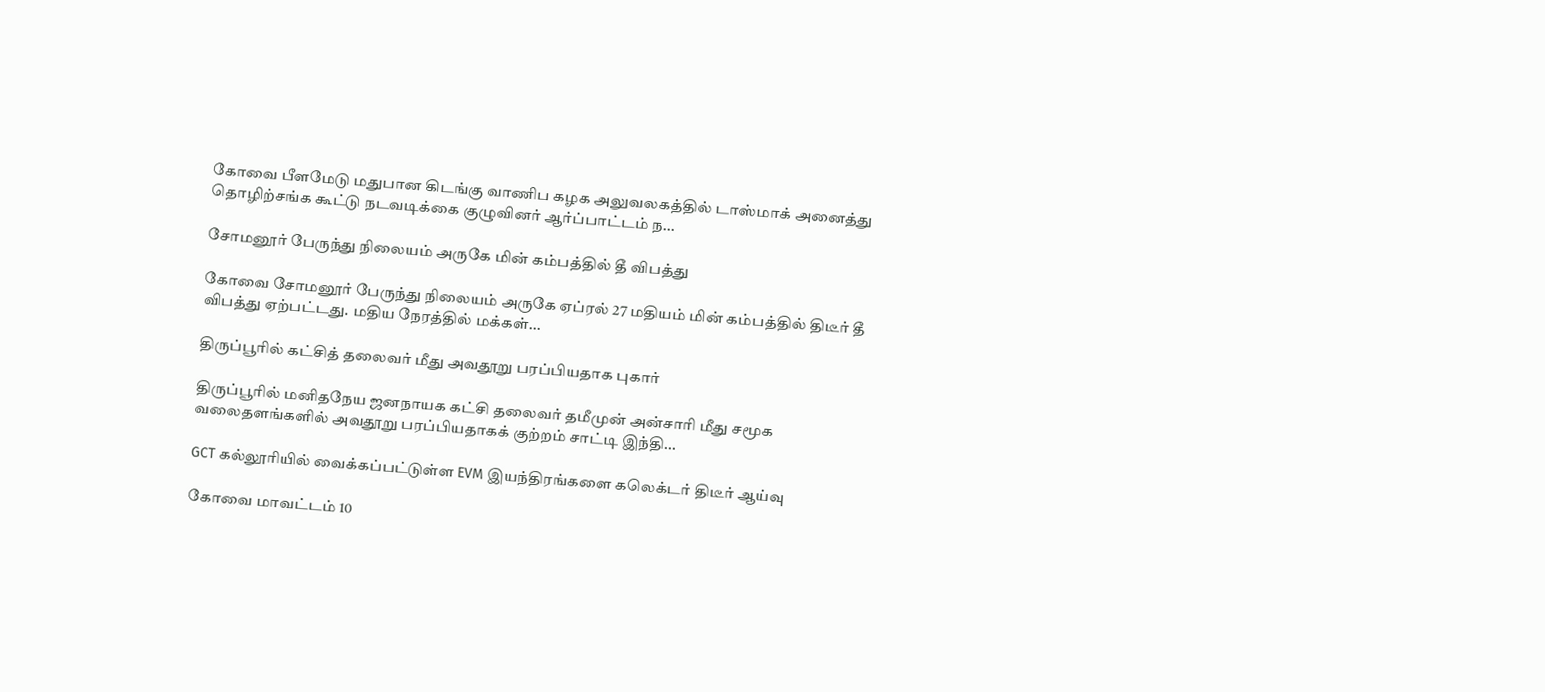கோவை பீளமேடு மதுபான கிடங்கு வாணிப கழக அலுவலகத்தில் டாஸ்மாக் அனைத்து தொழிற்சங்க கூட்டு நடவடிக்கை குழுவினர் ஆர்ப்பாட்டம் ந...

சோமனூர் பேருந்து நிலையம் அருகே மின் கம்பத்தில் தீ விபத்து

கோவை சோமனூர் பேருந்து நிலையம் அருகே ஏப்ரல் 27 மதியம் மின் கம்பத்தில் திடீர் தீ விபத்து ஏற்பட்டது. மதிய நேரத்தில் மக்கள்...

திருப்பூரில் கட்சித் தலைவர் மீது அவதூறு பரப்பியதாக புகார்

திருப்பூரில் மனிதநேய ஜனநாயக கட்சி தலைவர் தமீமுன் அன்சாரி மீது சமூக வலைதளங்களில் அவதூறு பரப்பியதாகக் குற்றம் சாட்டி இந்தி...

GCT கல்லூரியில் வைக்கப்பட்டுள்ள EVM இயந்திரங்களை கலெக்டர் திடீர் ஆய்வு

கோவை மாவட்டம் 10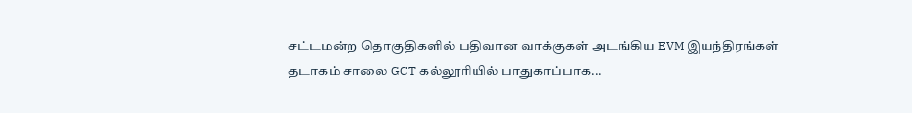சட்டமன்ற தொகுதிகளில் பதிவான வாக்குகள் அடங்கிய EVM இயந்திரங்கள் தடாகம் சாலை GCT கல்லூரியில் பாதுகாப்பாக...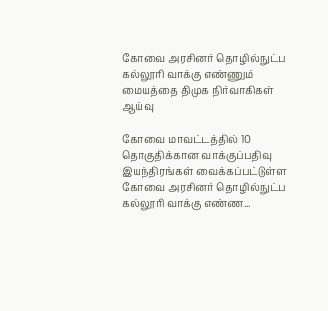கோவை அரசினர் தொழில்நுட்ப கல்லூரி வாக்கு எண்ணும் மையத்தை திமுக நிர்வாகிகள் ஆய்வு

கோவை மாவட்டத்தில் 10 தொகுதிக்கான வாக்குப்பதிவு இயந்திரங்கள் வைக்கப்பட்டுள்ள கோவை அரசினர் தொழில்நுட்ப கல்லூரி வாக்கு எண்ண...